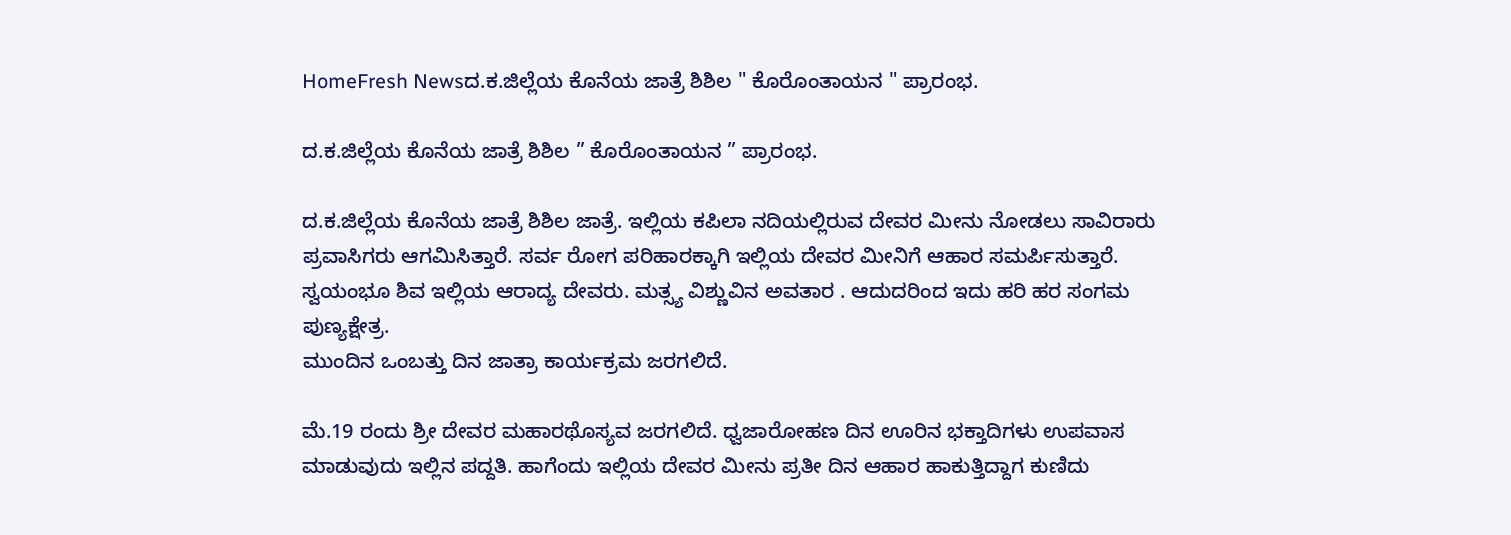HomeFresh Newsದ.ಕ.ಜಿಲ್ಲೆಯ ‌ಕೊನೆಯ ಜಾತ್ರೆ ಶಿಶಿಲ " ಕೊರೊಂತಾಯನ " ಪ್ರಾರಂಭ.

ದ.ಕ.ಜಿಲ್ಲೆಯ ‌ಕೊನೆಯ ಜಾತ್ರೆ ಶಿಶಿಲ ” ಕೊರೊಂತಾಯನ ” ಪ್ರಾರಂಭ.

ದ.ಕ.ಜಿಲ್ಲೆಯ ಕೊನೆಯ ಜಾತ್ರೆ ಶಿಶಿಲ ಜಾತ್ರೆ. ಇಲ್ಲಿಯ ಕಪಿಲಾ ನದಿಯಲ್ಲಿರುವ ದೇವರ ಮೀನು ನೋಡಲು ಸಾವಿರಾರು ಪ್ರವಾಸಿಗರು ಆಗಮಿಸಿತ್ತಾರೆ. ಸರ್ವ ರೋಗ ಪರಿಹಾರಕ್ಕಾಗಿ ಇಲ್ಲಿಯ ದೇವರ ಮೀನಿಗೆ‌ ಆಹಾರ ಸಮರ್ಪಿಸುತ್ತಾರೆ. ಸ್ವಯಂಭೂ ಶಿವ ಇಲ್ಲಿಯ ಆರಾದ್ಯ ದೇವರು. ಮತ್ಸ್ಯ ವಿಶ್ಣುವಿನ ಅವತಾರ . ಆದುದರಿಂದ ಇದು ಹರಿ ಹರ ಸಂಗಮ ಪುಣ್ಯಕ್ಷೇತ್ರ.
ಮುಂದಿನ ಒಂಬತ್ತು ದಿನ ಜಾತ್ರಾ‌ ಕಾರ್ಯಕ್ರಮ ಜರಗಲಿದೆ.

ಮೆ.19 ರಂದು ಶ್ರೀ ದೇವರ ಮಹಾರಥೊಸ್ಯವ ಜರಗಲಿದೆ. ಧ್ವಜಾರೋಹಣ ದಿನ ಊರಿನ ಭಕ್ತಾದಿಗಳು ಉಪವಾಸ ಮಾಡುವುದು ಇಲ್ಲಿನ ಪದ್ದತಿ. ಹಾಗೆಂದು ಇಲ್ಲಿಯ ದೇವರ ಮೀನು ಪ್ರತೀ ದಿನ ಆಹಾರ‌ ಹಾಕುತ್ತಿದ್ದಾಗ ಕುಣಿದು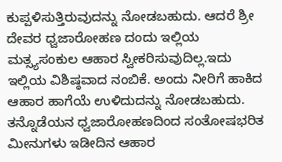ಕುಪ್ಪಳಿಸುತ್ತಿರುವುದನ್ನು ನೋಡಬಹುದು. ಆದರೆ ಶ್ರೀ ದೇವರ ಧ್ವಜಾರೋಹಣ ದಂದು ಇಲ್ಲಿಯ ಮತ್ಸ್ಯಸಂಕುಲ‌ ಆಹಾರ ಸ್ವೀಕರಿಸುವುದಿಲ್ಲ.ಇದು ಇಲ್ಲಿಯ ವಿಶಿಷ್ಠವಾದ ನಂಬಿಕೆ. ಅಂದು ನೀರಿಗೆ ಹಾಕಿದ ಆಹಾರ ಹಾಗೆಯೆ ಉಳಿದುದನ್ನು ನೋಡಬಹುದು. ತನ್ನೊಡೆಯನ‌ ಧ್ವಜಾರೋಹಣದಿಂದ ಸಂತೋಷಭರಿತ ಮೀನುಗಳು ಇಡೀದಿನ ಆಹಾರ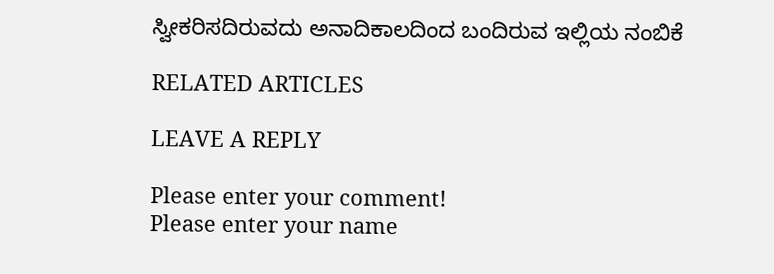ಸ್ವೀಕರಿಸದಿರುವದು ಅನಾದಿಕಾಲದಿಂದ ಬಂದಿರುವ ಇಲ್ಲಿಯ ನಂಬಿಕೆ

RELATED ARTICLES

LEAVE A REPLY

Please enter your comment!
Please enter your name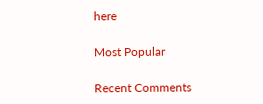here

Most Popular

Recent Comments